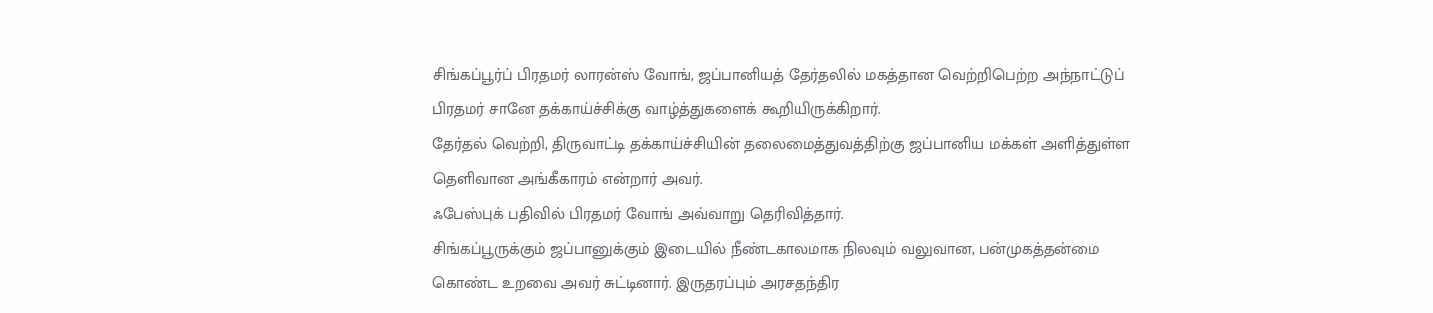சிங்கப்பூர்ப் பிரதமர் லாரன்ஸ் வோங், ஜப்பானியத் தேர்தலில் மகத்தான வெற்றிபெற்ற அந்நாட்டுப் பிரதமர் சானே தக்காய்ச்சிக்கு வாழ்த்துகளைக் கூறியிருக்கிறார்.
தேர்தல் வெற்றி, திருவாட்டி தக்காய்ச்சியின் தலைமைத்துவத்திற்கு ஜப்பானிய மக்கள் அளித்துள்ள தெளிவான அங்கீகாரம் என்றார் அவர்.
ஃபேஸ்புக் பதிவில் பிரதமர் வோங் அவ்வாறு தெரிவித்தார்.
சிங்கப்பூருக்கும் ஜப்பானுக்கும் இடையில் நீண்டகாலமாக நிலவும் வலுவான, பன்முகத்தன்மை கொண்ட உறவை அவர் சுட்டினார். இருதரப்பும் அரசதந்திர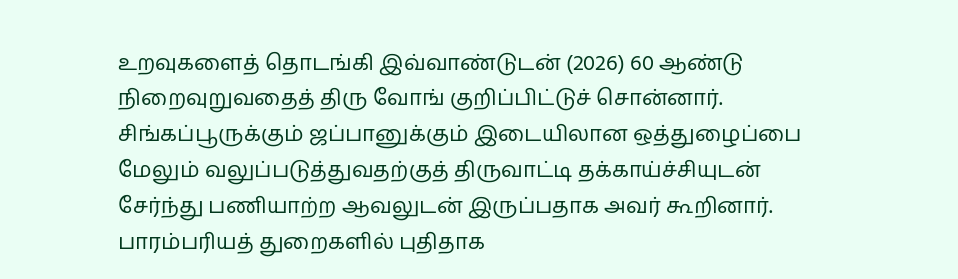உறவுகளைத் தொடங்கி இவ்வாண்டுடன் (2026) 60 ஆண்டு நிறைவுறுவதைத் திரு வோங் குறிப்பிட்டுச் சொன்னார். சிங்கப்பூருக்கும் ஜப்பானுக்கும் இடையிலான ஒத்துழைப்பை மேலும் வலுப்படுத்துவதற்குத் திருவாட்டி தக்காய்ச்சியுடன் சேர்ந்து பணியாற்ற ஆவலுடன் இருப்பதாக அவர் கூறினார்.
பாரம்பரியத் துறைகளில் புதிதாக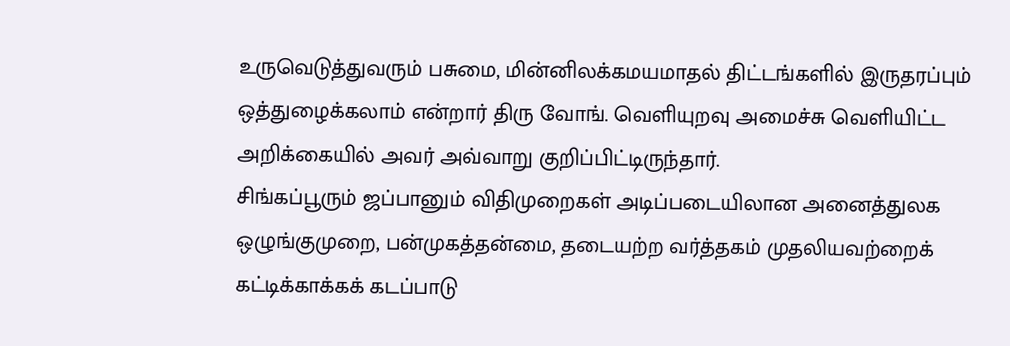உருவெடுத்துவரும் பசுமை, மின்னிலக்கமயமாதல் திட்டங்களில் இருதரப்பும் ஒத்துழைக்கலாம் என்றார் திரு வோங். வெளியுறவு அமைச்சு வெளியிட்ட அறிக்கையில் அவர் அவ்வாறு குறிப்பிட்டிருந்தார்.
சிங்கப்பூரும் ஜப்பானும் விதிமுறைகள் அடிப்படையிலான அனைத்துலக ஒழுங்குமுறை, பன்முகத்தன்மை, தடையற்ற வர்த்தகம் முதலியவற்றைக் கட்டிக்காக்கக் கடப்பாடு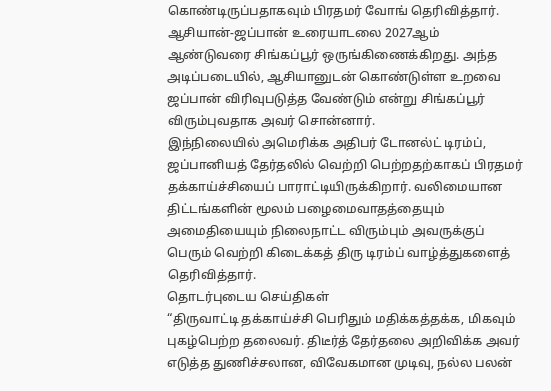கொண்டிருப்பதாகவும் பிரதமர் வோங் தெரிவித்தார்.
ஆசியான்-ஜப்பான் உரையாடலை 2027ஆம் ஆண்டுவரை சிங்கப்பூர் ஒருங்கிணைக்கிறது. அந்த அடிப்படையில், ஆசியானுடன் கொண்டுள்ள உறவை ஜப்பான் விரிவுபடுத்த வேண்டும் என்று சிங்கப்பூர் விரும்புவதாக அவர் சொன்னார்.
இந்நிலையில் அமெரிக்க அதிபர் டோனல்ட் டிரம்ப், ஜப்பானியத் தேர்தலில் வெற்றி பெற்றதற்காகப் பிரதமர் தக்காய்ச்சியைப் பாராட்டியிருக்கிறார். வலிமையான திட்டங்களின் மூலம் பழைமைவாதத்தையும் அமைதியையும் நிலைநாட்ட விரும்பும் அவருக்குப் பெரும் வெற்றி கிடைக்கத் திரு டிரம்ப் வாழ்த்துகளைத் தெரிவித்தார்.
தொடர்புடைய செய்திகள்
“திருவாட்டி தக்காய்ச்சி பெரிதும் மதிக்கத்தக்க, மிகவும் புகழ்பெற்ற தலைவர். திடீர்த் தேர்தலை அறிவிக்க அவர் எடுத்த துணிச்சலான, விவேகமான முடிவு, நல்ல பலன்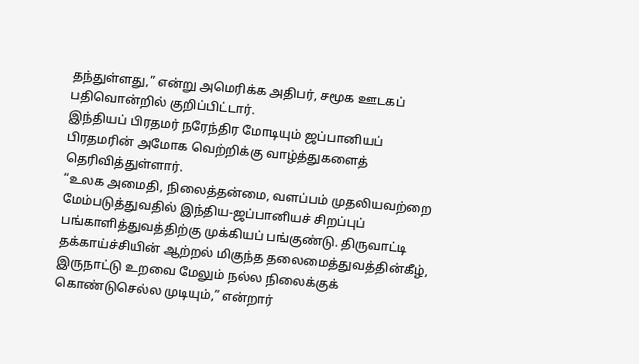தந்துள்ளது,” என்று அமெரிக்க அதிபர், சமூக ஊடகப் பதிவொன்றில் குறிப்பிட்டார்.
இந்தியப் பிரதமர் நரேந்திர மோடியும் ஜப்பானியப் பிரதமரின் அமோக வெற்றிக்கு வாழ்த்துகளைத் தெரிவித்துள்ளார்.
“உலக அமைதி, நிலைத்தன்மை, வளப்பம் முதலியவற்றை மேம்படுத்துவதில் இந்திய-ஜப்பானியச் சிறப்புப் பங்காளித்துவத்திற்கு முக்கியப் பங்குண்டு. திருவாட்டி தக்காய்ச்சியின் ஆற்றல் மிகுந்த தலைமைத்துவத்தின்கீழ், இருநாட்டு உறவை மேலும் நல்ல நிலைக்குக் கொண்டுசெல்ல முடியும்,” என்றார்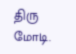திரு மோடி.